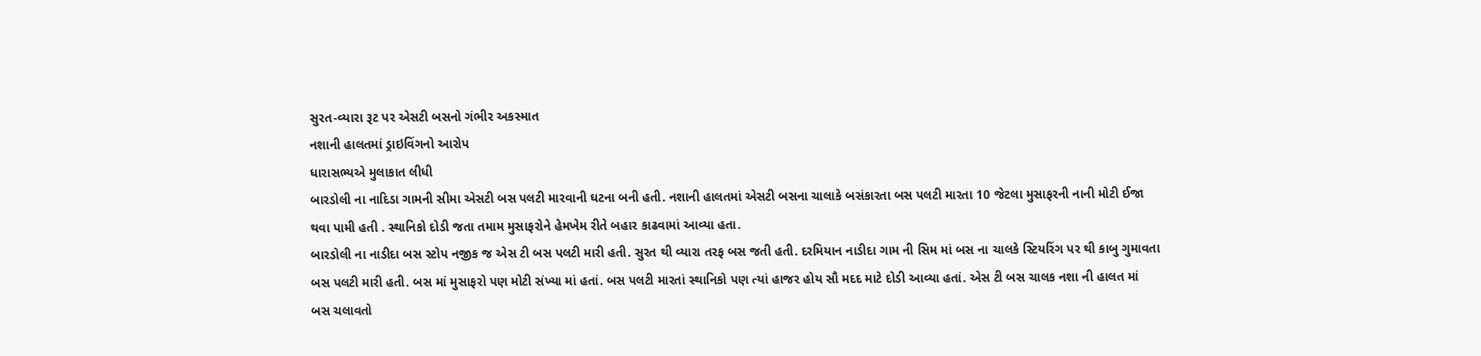સુરત-વ્યારા રૂટ પર એસટી બસનો ગંભીર અકસ્માત
નશાની હાલતમાં ડ્રાઇવિંગનો આરોપ
ધારાસભ્યએ મુલાકાત લીધી
બારડોલી ના નાદિડા ગામની સીમા એસટી બસ પલટી મારવાની ઘટના બની હતી. નશાની હાલતમાં એસટી બસના ચાલાકે બસંકારતા બસ પલટી મારતા 10 જેટલા મુસાફરની નાની મોટી ઈજા થવા પામી હતી . સ્થાનિકો દોડી જતા તમામ મુસાફરોને હેમખેમ રીતે બહાર કાઢવામાં આવ્યા હતા.
બારડોલી ના નાડીદા બસ સ્ટોપ નજીક જ એસ ટી બસ પલટી મારી હતી. સુરત થી વ્યારા તરફ બસ જતી હતી. દરમિયાન નાડીદા ગામ ની સિમ માં બસ ના ચાલકે સ્ટિયરિંગ પર થી કાબુ ગુમાવતા બસ પલટી મારી હતી. બસ માં મુસાફરો પણ મોટી સંખ્યા માં હતાં. બસ પલટી મારતાં સ્થાનિકો પણ ત્યાં હાજર હોય સૌ મદદ માટે દોડી આવ્યા હતાં. એસ ટી બસ ચાલક નશા ની હાલત માં બસ ચલાવતો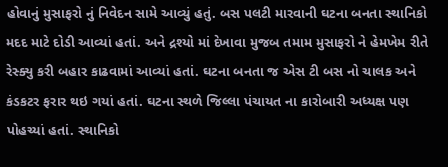હોવાનું મુસાફરો નું નિવેદન સામે આવ્યું હતું. બસ પલટી મારવાની ઘટના બનતા સ્થાનિકો મદદ માટે દોડી આવ્યાં હતાં. અને દ્રશ્યો માં દેખાવા મુજબ તમામ મુસાફરો ને હેમખેમ રીતે રેસ્ક્યુ કરી બહાર કાઢવામાં આવ્યાં હતાં. ઘટના બનતા જ એસ ટી બસ નો ચાલક અને કંડકટર ફરાર થઇ ગયાં હતાં. ઘટના સ્થળે જિલ્લા પંચાયત ના કારોબારી અધ્યક્ષ પણ પોહચ્યાં હતાં. સ્થાનિકો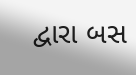દ્વારા બસ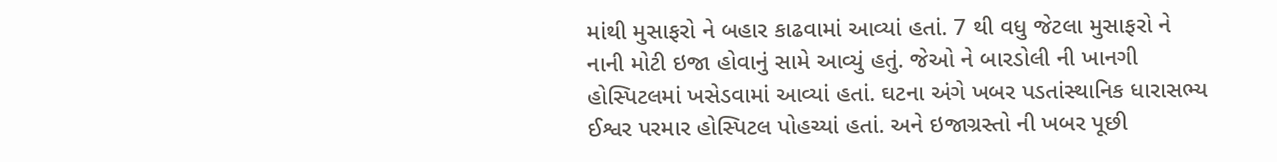માંથી મુસાફરો ને બહાર કાઢવામાં આવ્યાં હતાં. 7 થી વધુ જેટલા મુસાફરો ને નાની મોટી ઇજા હોવાનું સામે આવ્યું હતું. જેઓ ને બારડોલી ની ખાનગી હોસ્પિટલમાં ખસેડવામાં આવ્યાં હતાં. ઘટના અંગે ખબર પડતાંસ્થાનિક ધારાસભ્ય ઈશ્વર પરમાર હોસ્પિટલ પોહચ્યાં હતાં. અને ઇજાગ્રસ્તો ની ખબર પૂછી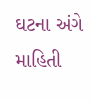ઘટના અંગે માહિતી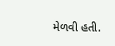મેળવી હતી.